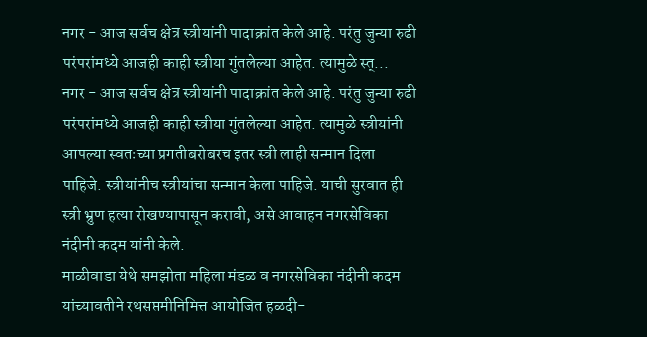नगर - आज सर्वच क्षेत्र स्त्रीयांनी पादाक्रांत केले आहे. परंतु जुन्या रुढी परंपरांमध्ये आजही काही स्त्रीया गुंतलेल्या आहेत. त्यामुळे स्त्...
नगर - आज सर्वच क्षेत्र स्त्रीयांनी पादाक्रांत केले आहे. परंतु जुन्या रुढी परंपरांमध्ये आजही काही स्त्रीया गुंतलेल्या आहेत. त्यामुळे स्त्रीयांनी आपल्या स्वतःच्या प्रगतीबरोबरच इतर स्त्री लाही सन्मान दिला पाहिजे. स्त्रीयांनीच स्त्रीयांचा सन्मान केला पाहिजे. याची सुरवात ही स्त्री भ्रुण हत्या रोखण्यापासून करावी, असे आवाहन नगरसेविका नंदीनी कदम यांनी केले.
माळीवाडा येथे समझोता महिला मंडळ व नगरसेविका नंदीनी कदम यांच्यावतीने रथसप्तमीनिमित्त आयोजित हळदी-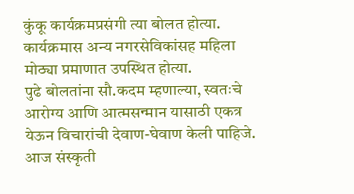कुंकू कार्यक्रमप्रसंगी त्या बोलत होत्या. कार्यक्रमास अन्य नगरसेविकांसह महिला मोठ्या प्रमाणात उपस्थित होत्या.
पुढे बोलतांना सौ.कदम म्हणाल्या, स्वतःचे आरोग्य आणि आत्मसन्मान यासाठी एकत्र येऊन विचारांची देवाण-घेवाण केली पाहिजे. आज संस्कृती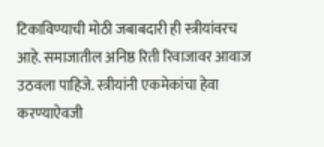टिकाविण्याची मोठी जबाबदारी ही स्त्रीयांवरच आहे. समाजातील अनिष्ठ रिती रिवाजावर आवाज उठवला पाहिजे. स्त्रीयांनी एकमेकांचा हेवा करण्याऐवजी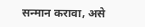सन्मान करावा, असे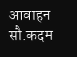आवाहन सौ.कदम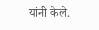यांनी केले.